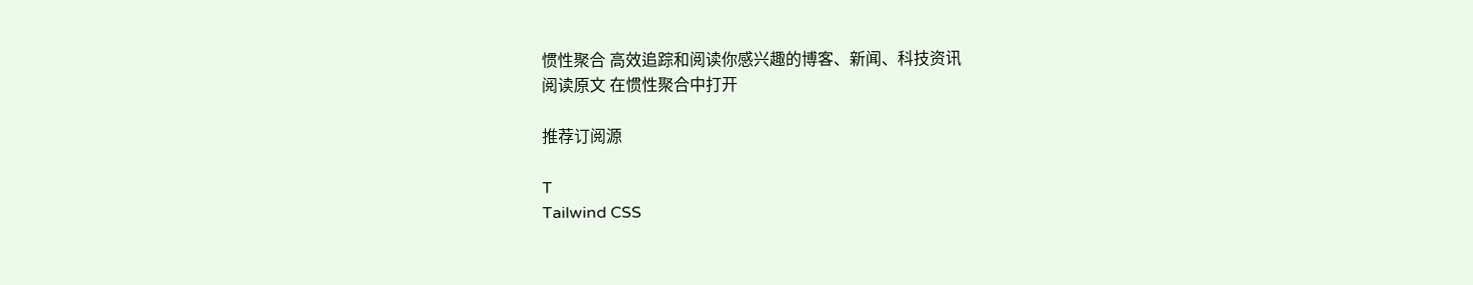惯性聚合 高效追踪和阅读你感兴趣的博客、新闻、科技资讯
阅读原文 在惯性聚合中打开

推荐订阅源

T
Tailwind CSS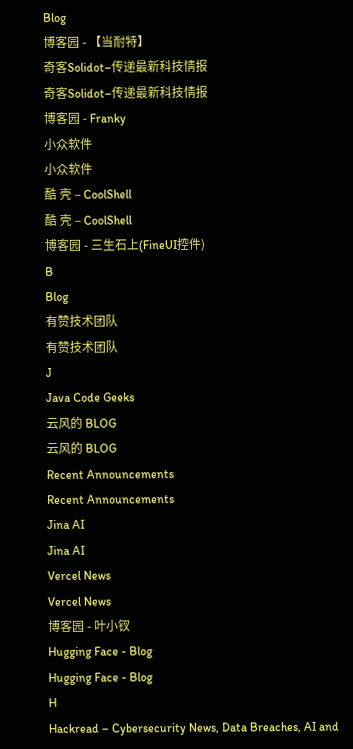Blog
博客园 - 【当耐特】
奇客Solidot–传递最新科技情报
奇客Solidot–传递最新科技情报
博客园 - Franky
小众软件
小众软件
酷 壳 – CoolShell
酷 壳 – CoolShell
博客园 - 三生石上(FineUI控件)
B
Blog
有赞技术团队
有赞技术团队
J
Java Code Geeks
云风的 BLOG
云风的 BLOG
Recent Announcements
Recent Announcements
Jina AI
Jina AI
Vercel News
Vercel News
博客园 - 叶小钗
Hugging Face - Blog
Hugging Face - Blog
H
Hackread – Cybersecurity News, Data Breaches, AI and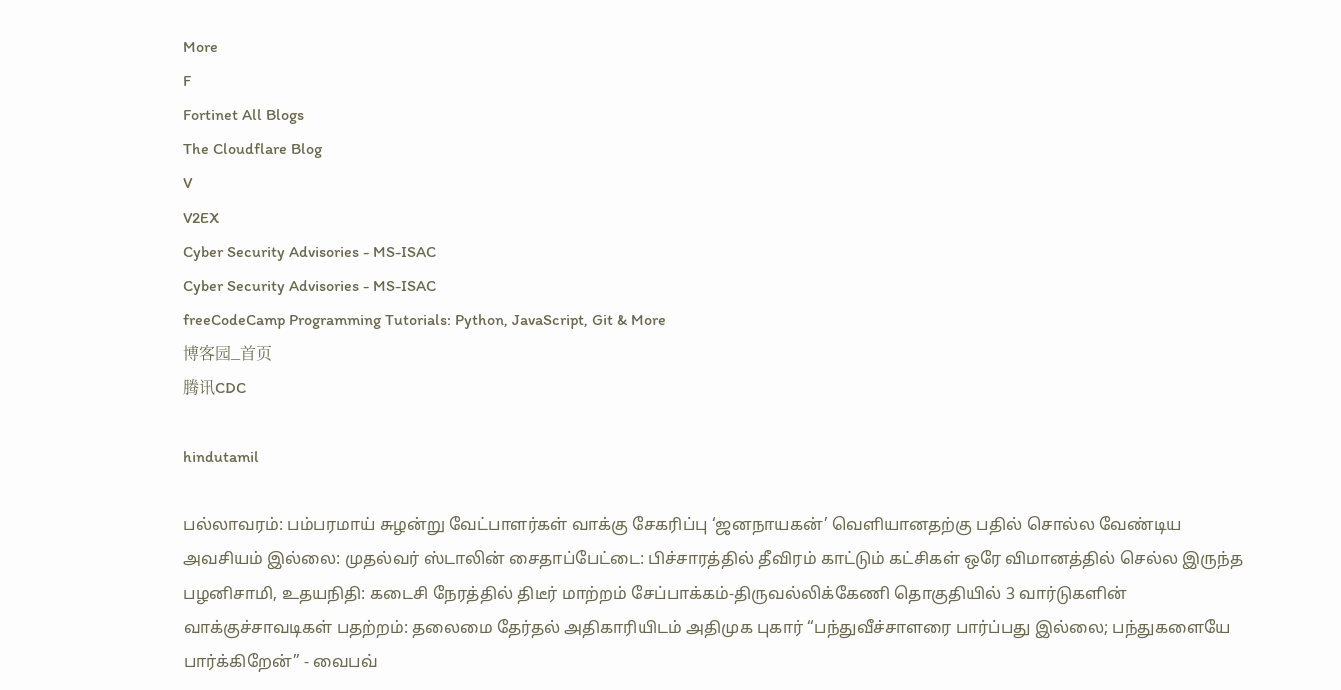More
F
Fortinet All Blogs
The Cloudflare Blog
V
V2EX
Cyber Security Advisories - MS-ISAC
Cyber Security Advisories - MS-ISAC
freeCodeCamp Programming Tutorials: Python, JavaScript, Git & More
博客园_首页
腾讯CDC

hindutamil

பல்லாவரம்: பம்பரமாய் சுழன்று வேட்பாளர்கள் வாக்கு சேகரிப்பு ‘ஜனநாயகன்’ வெளியானதற்கு பதில் சொல்ல வேண்டிய அவசியம் இல்லை: முதல்வர் ஸ்டாலின் சைதாப்பேட்டை: பிச்சாரத்தில் தீவிரம் காட்டும் கட்சிகள் ஒரே விமானத்தில் செல்ல இருந்த பழனிசாமி, உதயநிதி: கடைசி நேரத்தில் திடீர் மாற்றம் சேப்பாக்கம்-திருவல்லிக்கேணி தொகுதியில் 3 வார்டுகளின் வாக்குச்சாவடிகள் பதற்றம்: தலைமை தேர்தல் அதிகாரியிடம் அதிமுக புகார் “பந்துவீச்சாளரை பார்ப்பது இல்லை; பந்துகளையே பார்க்கிறேன்” - வைபவ்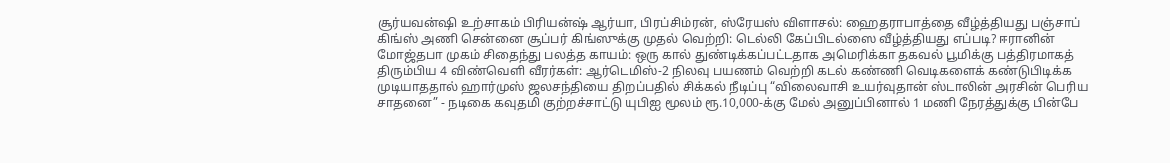சூர்யவன்ஷி உற்சாகம் பிரியன்ஷ் ஆர்யா, பிரப்சிம்ரன், ஸ்ரேயஸ் விளாசல்: ஹைதராபாத்தை வீழ்த்தியது பஞ்சாப் கிங்ஸ் அணி சென்னை சூப்பர் கிங்ஸுக்கு முதல் வெற்றி: டெல்லி கேப்பிடல்ஸை வீழ்த்தியது எப்படி? ஈரானின் மோஜ்தபா முகம் சிதைந்து பலத்த காயம்: ஒரு கால் துண்டிக்கப்பட்டதாக அமெரிக்கா தகவல் பூமிக்கு பத்திரமாகத் திரும்பிய 4 விண்வெளி வீரர்கள்: ஆர்டெமிஸ்-2 நிலவு பயணம் வெற்றி கடல் கண்ணி வெடிகளைக் கண்டுபிடிக்க முடியாததால் ஹார்முஸ் ஜலசந்தியை திறப்பதில் சிக்கல் நீடிப்பு “விலைவாசி உயர்வுதான் ஸ்டாலின் அரசின் பெரிய சாதனை” - நடிகை கவுதமி குற்றச்சாட்டு யுபிஐ மூலம் ரூ.10,000-க்கு மேல் அனுப்பினால் 1 மணி நேரத்துக்கு பின்பே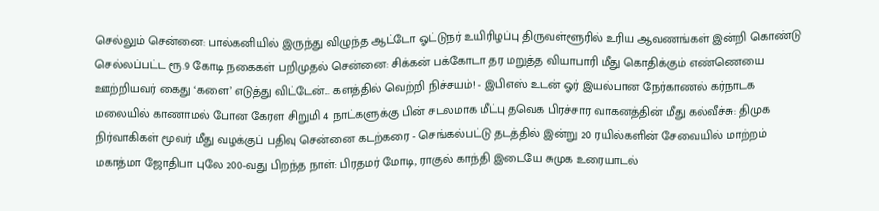செல்லும் சென்னை: பால்கனியில் இருந்து விழுந்த ஆட்டோ ஓட்டுநர் உயிரிழப்பு திருவள்ளூரில் உரிய ஆவணங்கள் இன்றி கொண்டு செல்லப்பட்ட ரூ.9 கோடி நகைகள் பறிமுதல் சென்னை: சிக்கன் பக்கோடா தர மறுத்த வியாபாரி மீது கொதிக்கும் எண்ணெயை ஊற்றியவர் கைது ‘களை’ எடுத்து விட்டேன்... களத்தில் வெற்றி நிச்சயம்! - இபிஎஸ் உடன் ஓர் இயல்பான நேர்காணல் கர்நாடக மலையில் காணாமல் போன கேரள சிறுமி 4 நாட்களுக்கு பின் சடலமாக மீட்பு தவெக பிரச்சார வாகனத்தின் மீது கல்வீச்சு: திமுக நிர்வாகிகள் மூவர் மீது வழக்குப் பதிவு சென்னை கடற்கரை - செங்கல்பட்டு தடத்தில் இன்று 20 ரயில்களின் சேவையில் மாற்றம் மகாத்மா ஜோதிபா புலே 200-வது பிறந்த நாள்: பிரதமர் மோடி, ராகுல் காந்தி இடையே சுமுக உரையாடல்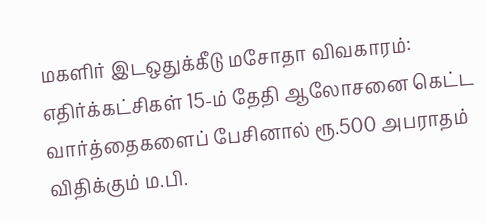மகளிர் இடஒதுக்கீடு மசோதா விவகாரம்: எதிர்க்கட்சிகள் 15-ம் தேதி ஆலோசனை கெட்ட வார்த்தைகளைப் பேசினால் ரூ.500 அபராதம் விதிக்கும் ம.பி.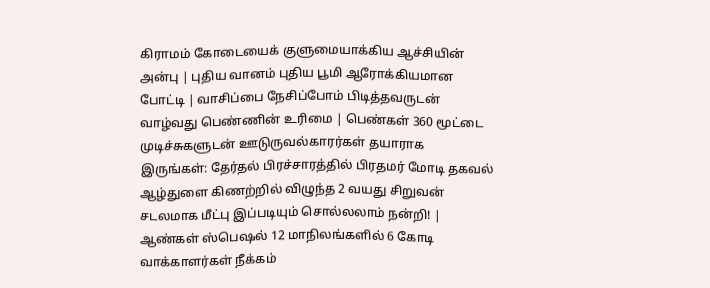கிராமம் கோடையைக் குளுமையாக்கிய ஆச்சியின் அன்பு | புதிய வானம் புதிய பூமி ஆரோக்கியமான போட்டி | வாசிப்பை நேசிப்போம் பிடித்தவருடன் வாழ்வது பெண்ணின் உரிமை | பெண்கள் 360 மூட்டை முடிச்சுகளுடன் ஊடுருவல்காரர்கள் தயாராக இருங்கள்: தேர்தல் பிரச்சாரத்தில் பிரதமர் மோடி தகவல் ஆழ்துளை கிணற்றில் விழுந்த 2 வயது சிறுவன் சடலமாக மீட்பு இப்படியும் சொல்லலாம் நன்றி! | ஆண்கள் ஸ்பெஷல் 12 மாநிலங்களில் 6 கோடி வாக்காளர்கள் நீக்கம்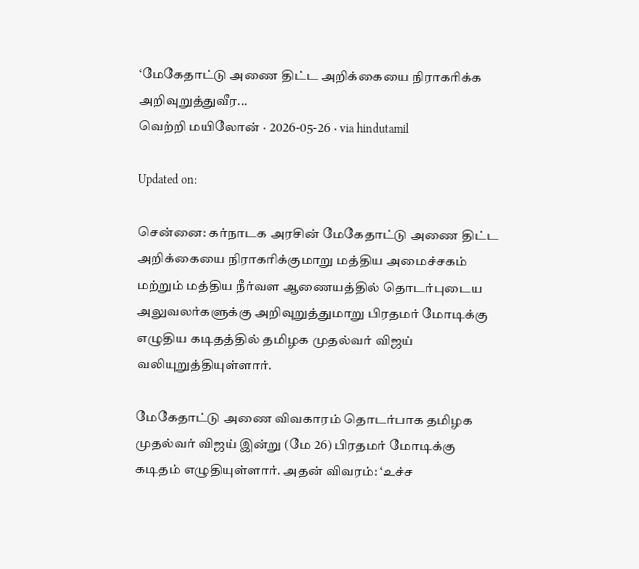‘மேகேதாட்டு அணை திட்ட அறிக்கையை நிராகரிக்க அறிவுறுத்துவீர...
வெற்றி மயிலோன் · 2026-05-26 · via hindutamil

Updated on:

சென்னை: கர்நாடக அரசின் மேகேதாட்டு அணை திட்ட அறிக்கையை நிராகரிக்குமாறு மத்திய அமைச்சகம் மற்றும் மத்திய நீர்வள ஆணையத்தில் தொடர்புடைய அலுவலர்களுக்கு அறிவுறுத்துமாறு பிரதமர் மோடிக்கு எழுதிய கடிதத்தில் தமிழக முதல்வர் விஜய் வலியுறுத்தியுள்ளார்.

மேகேதாட்டு அணை விவகாரம் தொடர்பாக தமிழக முதல்வர் விஜய் இன்று (மே 26) பிரதமர் மோடிக்கு கடிதம் எழுதியுள்ளார். அதன் விவரம்: ‘உச்ச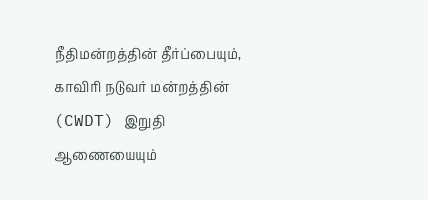நீதிமன்றத்தின் தீர்ப்பையும், காவிரி நடுவர் மன்றத்தின் (CWDT) இறுதி ஆணையையும்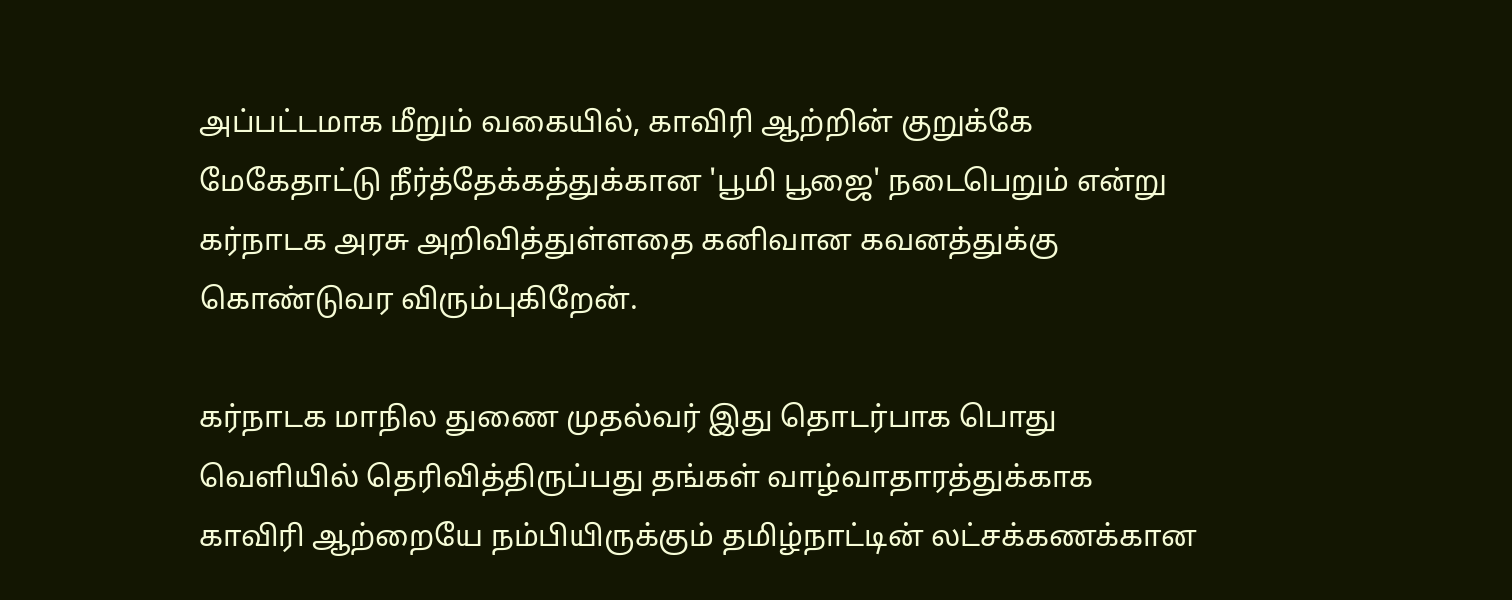அப்பட்டமாக மீறும் வகையில், காவிரி ஆற்றின் குறுக்கே மேகேதாட்டு நீர்த்தேக்கத்துக்கான 'பூமி பூஜை' நடைபெறும் என்று கர்நாடக அரசு அறிவித்துள்ளதை கனிவான கவனத்துக்கு கொண்டுவர விரும்புகிறேன்.

கர்நாடக மாநில துணை முதல்வர் இது தொடர்பாக பொது வெளியில் தெரிவித்திருப்பது தங்கள் வாழ்வாதாரத்துக்காக காவிரி ஆற்றையே நம்பியிருக்கும் தமிழ்நாட்டின் லட்சக்கணக்கான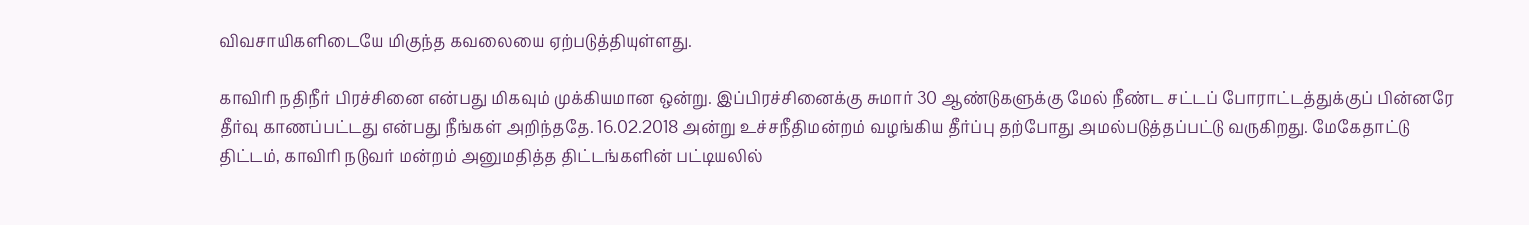விவசாயிகளிடையே மிகுந்த கவலையை ஏற்படுத்தியுள்ளது.

காவிரி நதிநீர் பிரச்சினை என்பது மிகவும் முக்கியமான ஒன்று. இப்பிரச்சினைக்கு சுமார் 30 ஆண்டுகளுக்கு மேல் நீண்ட சட்டப் போராட்டத்துக்குப் பின்னரே தீர்வு காணப்பட்டது என்பது நீங்கள் அறிந்ததே. 16.02.2018 அன்று உச்சநீதிமன்றம் வழங்கிய தீர்ப்பு தற்போது அமல்படுத்தப்பட்டு வருகிறது. மேகேதாட்டு திட்டம், காவிரி நடுவர் மன்றம் அனுமதித்த திட்டங்களின் பட்டியலில்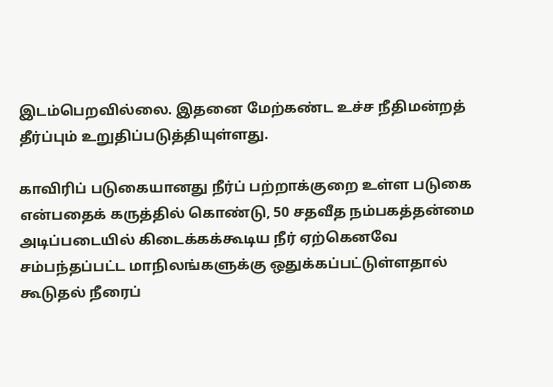இடம்பெறவில்லை. இதனை மேற்கண்ட உச்ச நீதிமன்றத் தீர்ப்பும் உறுதிப்படுத்தியுள்ளது.

காவிரிப் படுகையானது நீர்ப் பற்றாக்குறை உள்ள படுகை என்பதைக் கருத்தில் கொண்டு, 50 சதவீத நம்பகத்தன்மை அடிப்படையில் கிடைக்கக்கூடிய நீர் ஏற்கெனவே சம்பந்தப்பட்ட மாநிலங்களுக்கு ஒதுக்கப்பட்டுள்ளதால் கூடுதல் நீரைப்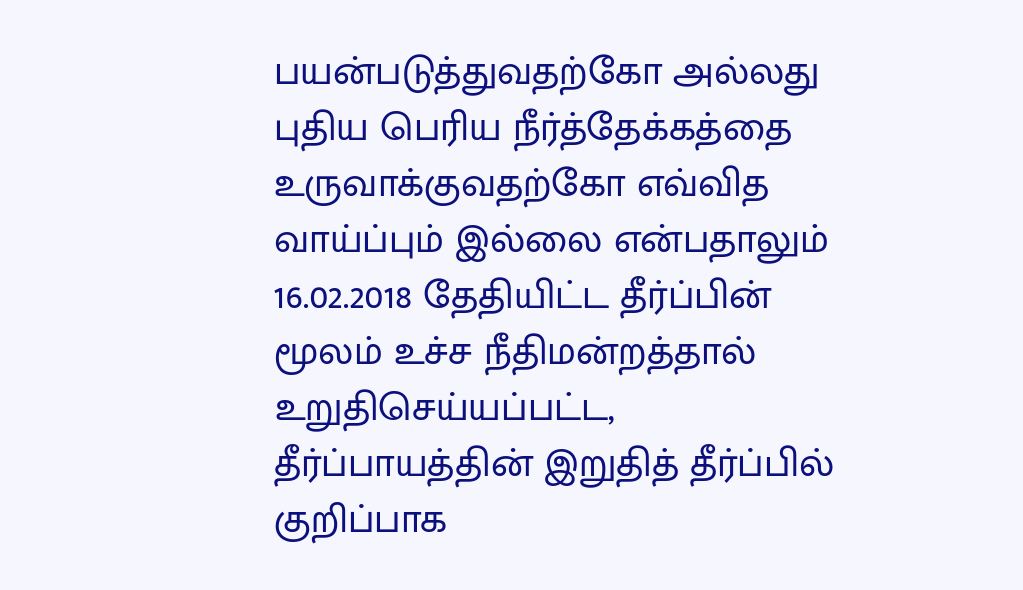பயன்படுத்துவதற்கோ அல்லது புதிய பெரிய நீர்த்தேக்கத்தை உருவாக்குவதற்கோ எவ்வித வாய்ப்பும் இல்லை என்பதாலும் 16.02.2018 தேதியிட்ட தீர்ப்பின் மூலம் உச்ச நீதிமன்றத்தால் உறுதிசெய்யப்பட்ட, தீர்ப்பாயத்தின் இறுதித் தீர்ப்பில் குறிப்பாக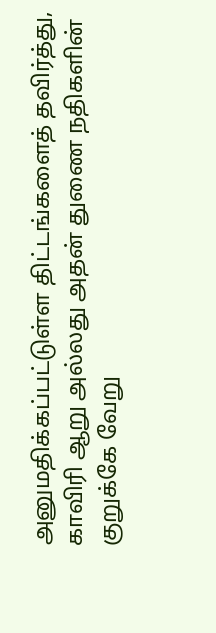அனுமதிக்கப்பட்டுள்ள திட்டங்களைத் தவிர்த்து, காவிரி ஆறு அல்லது அதன் துணை நதிகளின் குறுக்கே வேறு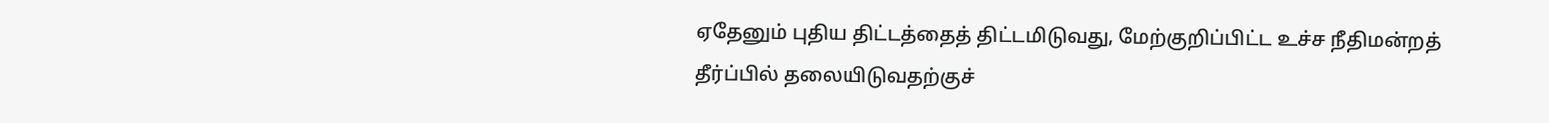ஏதேனும் புதிய திட்டத்தைத் திட்டமிடுவது, மேற்குறிப்பிட்ட உச்ச நீதிமன்றத் தீர்ப்பில் தலையிடுவதற்குச்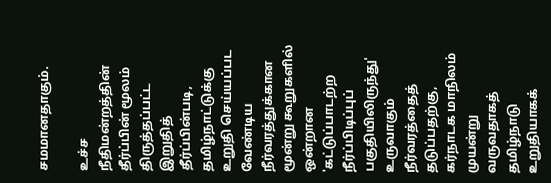சமமானதாகும்.

உச்ச நீதிமன்றத்தின் தீர்ப்பின் மூலம் திருத்தப்பட்ட இறுதித் தீர்ப்பின்படி, தமிழ்நாட்டுக்கு உறுதி செய்யப்பட வேண்டிய நீர்வரத்துக்கான மூன்று கூறுகளில் ஒன்றான 'கட்டுப்பாடற்ற நீர்ப்பிடிப்புப் பகுதியிலிருந்து' உருவாகும் நீர்வரத்தைத் தடுப்பதற்கு, கர்நாடக மாநிலம் முயன்று வருவதாகத் தமிழ்நாடு உறுதியாகக்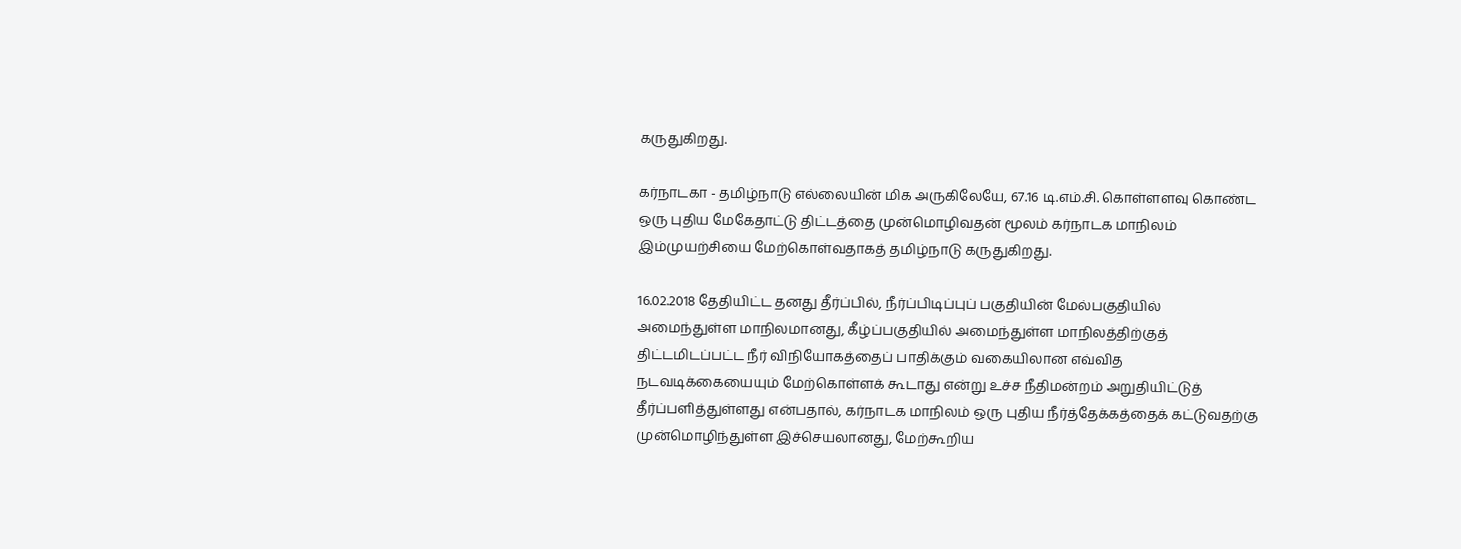கருதுகிறது.

கர்நாடகா - தமிழ்நாடு எல்லையின் மிக அருகிலேயே, 67.16 டி.எம்.சி. கொள்ளளவு கொண்ட ஒரு புதிய மேகேதாட்டு திட்டத்தை முன்மொழிவதன் மூலம் கர்நாடக மாநிலம் இம்முயற்சியை மேற்கொள்வதாகத் தமிழ்நாடு கருதுகிறது.

16.02.2018 தேதியிட்ட தனது தீர்ப்பில், நீர்ப்பிடிப்புப் பகுதியின் மேல்பகுதியில் அமைந்துள்ள மாநிலமானது, கீழ்ப்பகுதியில் அமைந்துள்ள மாநிலத்திற்குத் திட்டமிடப்பட்ட நீர் விநியோகத்தைப் பாதிக்கும் வகையிலான எவ்வித நடவடிக்கையையும் மேற்கொள்ளக் கூடாது என்று உச்ச நீதிமன்றம் அறுதியிட்டுத் தீர்ப்பளித்துள்ளது என்பதால், கர்நாடக மாநிலம் ஒரு புதிய நீர்த்தேக்கத்தைக் கட்டுவதற்கு முன்மொழிந்துள்ள இச்செயலானது, மேற்கூறிய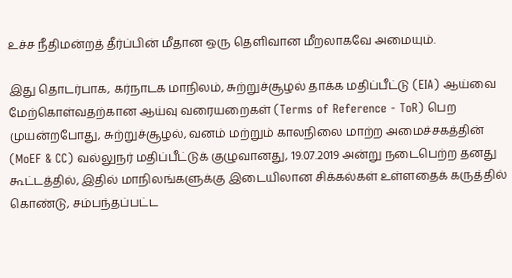உச்ச நீதிமன்றத் தீர்ப்பின் மீதான ஒரு தெளிவான மீறலாகவே அமையும்.

இது தொடர்பாக, கர்நாடக மாநிலம், சுற்றுச்சூழல் தாக்க மதிப்பீட்டு (EIA) ஆய்வை மேற்கொள்வதற்கான ஆய்வு வரையறைகள் (Terms of Reference - ToR) பெற முயன்றபோது, சுற்றுச்சூழல், வனம் மற்றும் காலநிலை மாற்ற அமைச்சகத்தின் (MoEF & CC) வல்லுநர் மதிப்பீட்டுக் குழுவானது, 19.07.2019 அன்று நடைபெற்ற தனது கூட்டத்தில், இதில் மாநிலங்களுக்கு இடையிலான சிக்கல்கள் உள்ளதைக் கருத்தில் கொண்டு, சம்பந்தப்பட்ட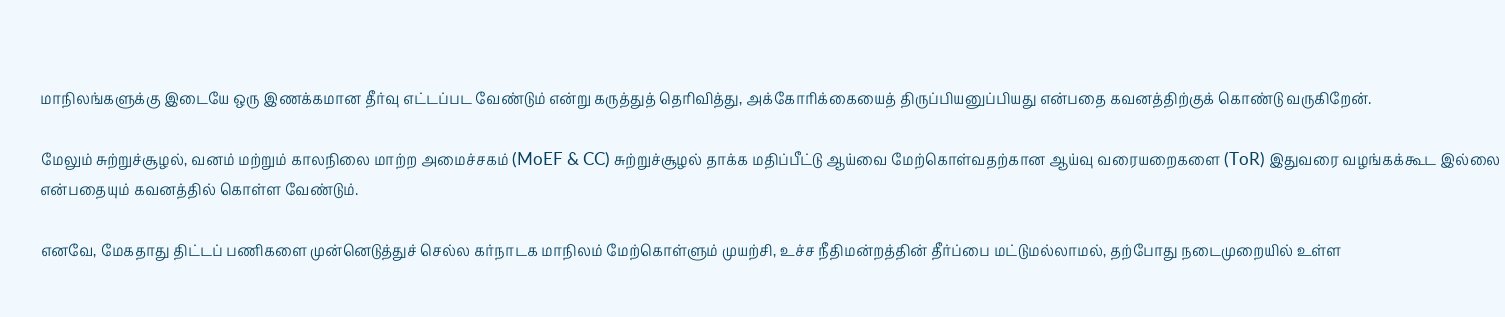மாநிலங்களுக்கு இடையே ஒரு இணக்கமான தீர்வு எட்டப்பட வேண்டும் என்று கருத்துத் தெரிவித்து, அக்கோரிக்கையைத் திருப்பியனுப்பியது என்பதை கவனத்திற்குக் கொண்டு வருகிறேன்.

மேலும் சுற்றுச்சூழல், வனம் மற்றும் காலநிலை மாற்ற அமைச்சகம் (MoEF & CC) சுற்றுச்சூழல் தாக்க மதிப்பீட்டு ஆய்வை மேற்கொள்வதற்கான ஆய்வு வரையறைகளை (ToR) இதுவரை வழங்கக்கூட இல்லை என்பதையும் கவனத்தில் கொள்ள வேண்டும்.

எனவே, மேகதாது திட்டப் பணிகளை முன்னெடுத்துச் செல்ல கர்நாடக மாநிலம் மேற்கொள்ளும் முயற்சி, உச்ச நீதிமன்றத்தின் தீர்ப்பை மட்டுமல்லாமல், தற்போது நடைமுறையில் உள்ள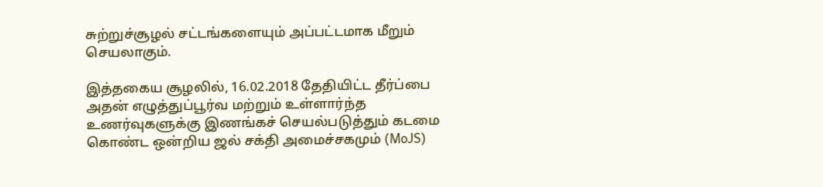சுற்றுச்சூழல் சட்டங்களையும் அப்பட்டமாக மீறும் செயலாகும்.

இத்தகைய சூழலில், 16.02.2018 தேதியிட்ட தீர்ப்பை அதன் எழுத்துப்பூர்வ மற்றும் உள்ளார்ந்த உணர்வுகளுக்கு இணங்கச் செயல்படுத்தும் கடமை கொண்ட ஒன்றிய ஜல் சக்தி அமைச்சகமும் (MoJS)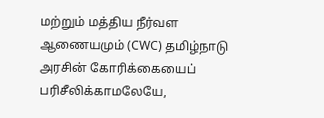மற்றும் மத்திய நீர்வள ஆணையமும் (CWC) தமிழ்நாடு அரசின் கோரிக்கையைப் பரிசீலிக்காமலேயே,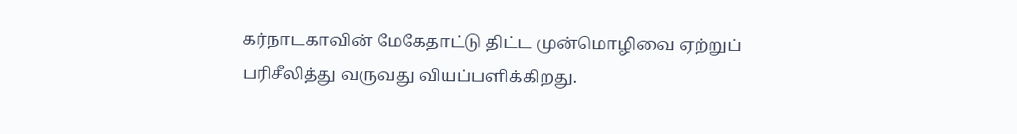கர்நாடகாவின் மேகேதாட்டு திட்ட முன்மொழிவை ஏற்றுப் பரிசீலித்து வருவது வியப்பளிக்கிறது.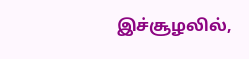இச்சூழலில்,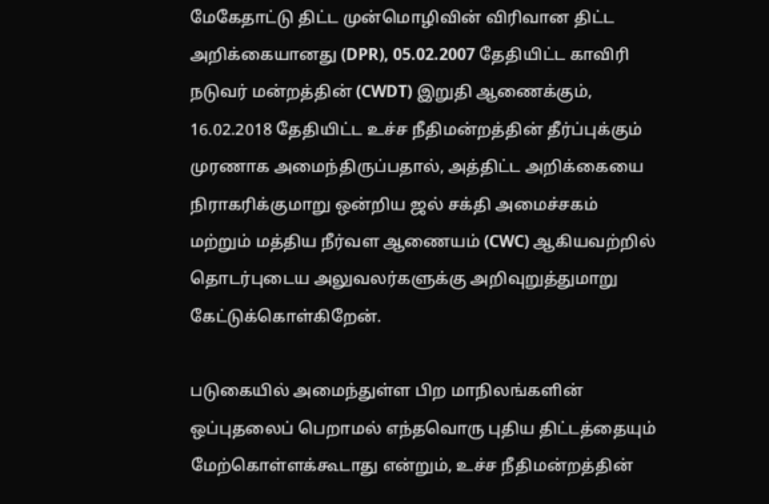மேகேதாட்டு திட்ட முன்மொழிவின் விரிவான திட்ட அறிக்கையானது (DPR), 05.02.2007 தேதியிட்ட காவிரி நடுவர் மன்றத்தின் (CWDT) இறுதி ஆணைக்கும், 16.02.2018 தேதியிட்ட உச்ச நீதிமன்றத்தின் தீர்ப்புக்கும் முரணாக அமைந்திருப்பதால், அத்திட்ட அறிக்கையை நிராகரிக்குமாறு ஒன்றிய ஜல் சக்தி அமைச்சகம் மற்றும் மத்திய நீர்வள ஆணையம் (CWC) ஆகியவற்றில் தொடர்புடைய அலுவலர்களுக்கு அறிவுறுத்துமாறு கேட்டுக்கொள்கிறேன்.

படுகையில் அமைந்துள்ள பிற மாநிலங்களின் ஒப்புதலைப் பெறாமல் எந்தவொரு புதிய திட்டத்தையும் மேற்கொள்ளக்கூடாது என்றும், உச்ச நீதிமன்றத்தின்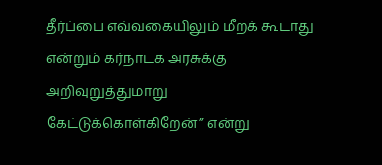தீர்ப்பை எவ்வகையிலும் மீறக் கூடாது என்றும் கர்நாடக அரசுக்கு அறிவுறுத்துமாறு கேட்டுக்கொள்கிறேன்” என்று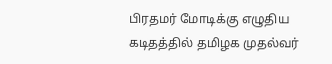பிரதமர் மோடிக்கு எழுதிய கடிதத்தில் தமிழக முதல்வர்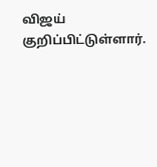விஜய் குறிப்பிட்டுள்ளார்.